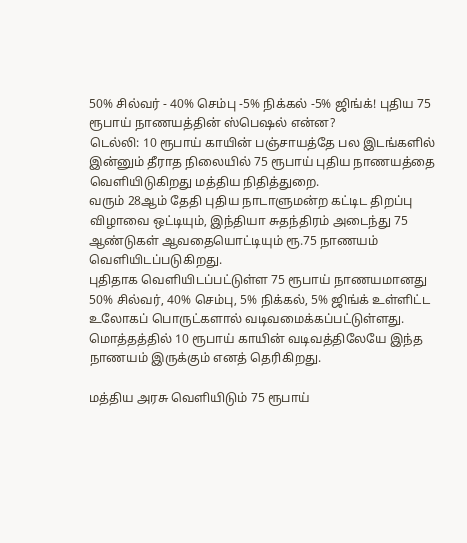50% சில்வர் - 40% செம்பு -5% நிக்கல் -5% ஜிங்க்! புதிய 75 ரூபாய் நாணயத்தின் ஸ்பெஷல் என்ன?
டெல்லி: 10 ரூபாய் காயின் பஞ்சாயத்தே பல இடங்களில் இன்னும் தீராத நிலையில் 75 ரூபாய் புதிய நாணயத்தை வெளியிடுகிறது மத்திய நிதித்துறை.
வரும் 28ஆம் தேதி புதிய நாடாளுமன்ற கட்டிட திறப்பு விழாவை ஒட்டியும், இந்தியா சுதந்திரம் அடைந்து 75 ஆண்டுகள் ஆவதையொட்டியும் ரூ.75 நாணயம் வெளியிடப்படுகிறது.
புதிதாக வெளியிடப்பட்டுள்ள 75 ரூபாய் நாணயமானது 50% சில்வர், 40% செம்பு, 5% நிக்கல், 5% ஜிங்க் உள்ளிட்ட உலோகப் பொருட்களால் வடிவமைக்கப்பட்டுள்ளது. மொத்தத்தில் 10 ரூபாய் காயின் வடிவத்திலேயே இந்த நாணயம் இருக்கும் எனத் தெரிகிறது.

மத்திய அரசு வெளியிடும் 75 ரூபாய்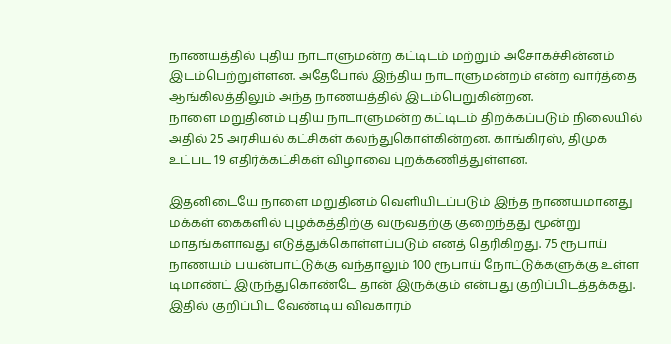நாணயத்தில் புதிய நாடாளுமன்ற கட்டிடம் மற்றும் அசோகச்சின்னம் இடம்பெற்றுள்ளன. அதேபோல் இந்திய நாடாளுமன்றம் என்ற வார்த்தை ஆங்கிலத்திலும் அந்த நாணயத்தில் இடம்பெறுகின்றன.
நாளை மறுதினம் புதிய நாடாளுமன்ற கட்டிடம் திறக்கப்படும் நிலையில் அதில் 25 அரசியல் கட்சிகள் கலந்துகொள்கின்றன. காங்கிரஸ், திமுக உட்பட 19 எதிர்க்கட்சிகள் விழாவை புறக்கணித்துள்ளன.

இதனிடையே நாளை மறுதினம் வெளியிடப்படும் இந்த நாணயமானது மக்கள் கைகளில் புழக்கத்திற்கு வருவதற்கு குறைந்தது மூன்று மாதங்களாவது எடுத்துக்கொள்ளப்படும் எனத் தெரிகிறது. 75 ரூபாய் நாணயம் பயன்பாட்டுக்கு வந்தாலும் 100 ரூபாய் நோட்டுக்களுக்கு உள்ள டிமாண்ட் இருந்துகொண்டே தான் இருக்கும் என்பது குறிப்பிடத்தக்கது.
இதில் குறிப்பிட வேண்டிய விவகாரம்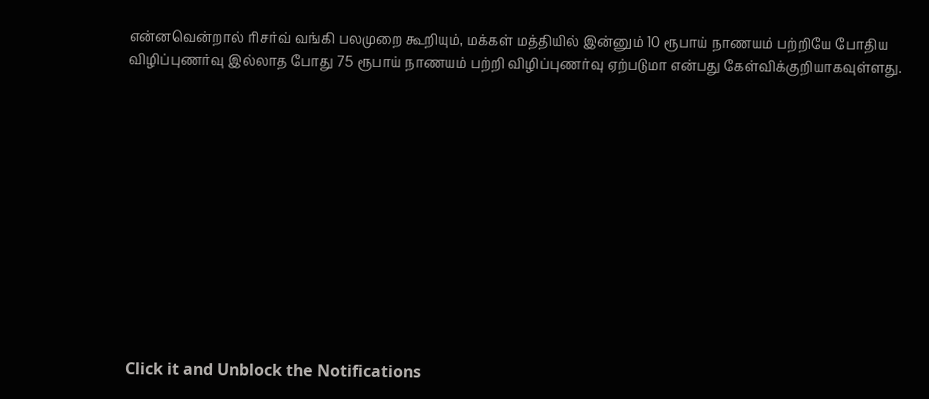என்னவென்றால் ரிசர்வ் வங்கி பலமுறை கூறியும், மக்கள் மத்தியில் இன்னும் 10 ரூபாய் நாணயம் பற்றியே போதிய விழிப்புணர்வு இல்லாத போது 75 ரூபாய் நாணயம் பற்றி விழிப்புணர்வு ஏற்படுமா என்பது கேள்விக்குறியாகவுள்ளது.












Click it and Unblock the Notifications